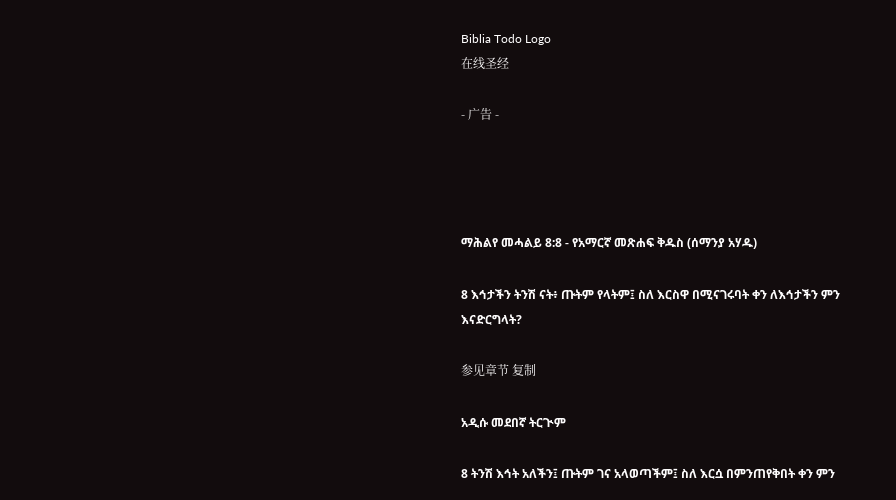Biblia Todo Logo
在线圣经

- 广告 -




ማሕልየ መሓልይ 8:8 - የአማርኛ መጽሐፍ ቅዱስ (ሰማንያ አሃዱ)

8 እኅታችን ትንሽ ናት፥ ጡትም የላትም፤ ስለ እርስዋ በሚናገሩባት ቀን ለእኅታችን ምን እናድርግላት?

参见章节 复制

አዲሱ መደበኛ ትርጒም

8 ትንሽ እኅት አለችን፤ ጡትም ገና አላወጣችም፤ ስለ እርሷ በምንጠየቅበት ቀን ምን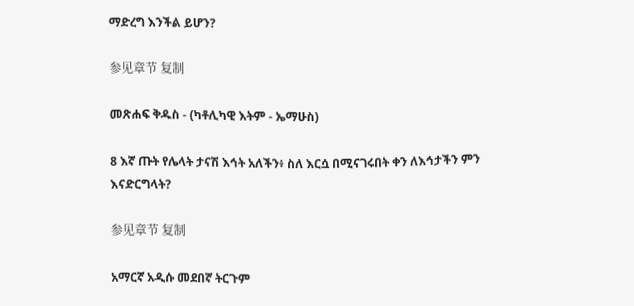ማድረግ እንችል ይሆን?

参见章节 复制

መጽሐፍ ቅዱስ - (ካቶሊካዊ እትም - ኤማሁስ)

8 እኛ ጡት የሌላት ታናሽ እኅት አለችን፥ ስለ እርሷ በሚናገሩበት ቀን ለእኅታችን ምን እናድርግላት?

参见章节 复制

አማርኛ አዲሱ መደበኛ ትርጉም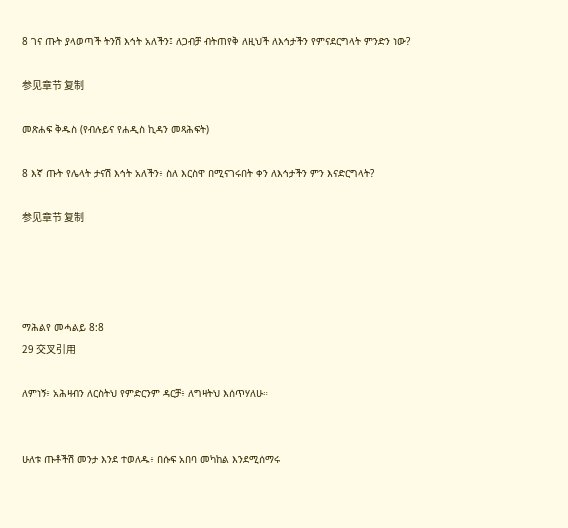8 ገና ጡት ያላወጣች ትንሽ እኅት አለችን፤ ለጋብቻ ብትጠየቅ ለዚህች ለእኅታችን የምናደርግላት ምንድን ነው?

参见章节 复制

መጽሐፍ ቅዱስ (የብሉይና የሐዲስ ኪዳን መጻሕፍት)

8 እኛ ጡት የሌላት ታናሽ እኅት አለችን፥ ስለ እርስዋ በሚናገሩበት ቀን ለእኅታችን ምን እናድርግላት?

参见章节 复制




ማሕልየ መሓልይ 8:8
29 交叉引用

ለምነኝ፥ አሕዛብን ለርስትህ የምድርንም ዳርቻ፥ ለግዛትህ እሰጥሃለሁ።


ሁለቱ ጡቶችሽ መንታ እንደ ተወለዱ፥ በሱፍ አበባ መካከል እንደሚሰማሩ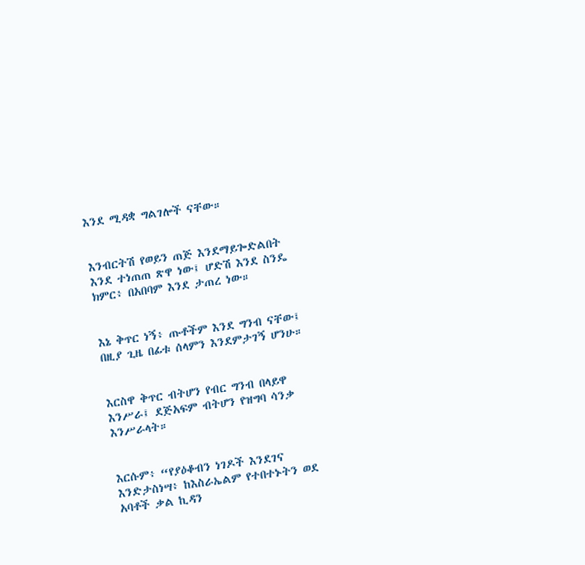እንደ ሚዳቋ ግልገሎች ናቸው።


እንብርትሽ የወይን ጠጅ እንደማይጐድልበት እንደ ተነጠጠ ጽዋ ነው፤ ሆድሽ እንደ ስንዴ ክምር፥ በአበባም እንደ ታጠረ ነው።


እኔ ቅጥር ነኝ፥ ጡቶችም እንደ ግንብ ናቸው፤ በዚያ ጊዜ በፊቱ ሰላምን እንደምታገኝ ሆንሁ።


እርስዋ ቅጥር ብትሆን የብር ግንብ በላይዋ እንሥራ፤ ደጅአፍም ብትሆን የዝግባ ሳንቃ እንሥራላት።


እርሱም፥ “የያዕቆብን ነገዶች እንደገና እንድታስነሣ፥ ከእስራኤልም የተበተኑትን ወደ አባቶች ቃል ኪዳን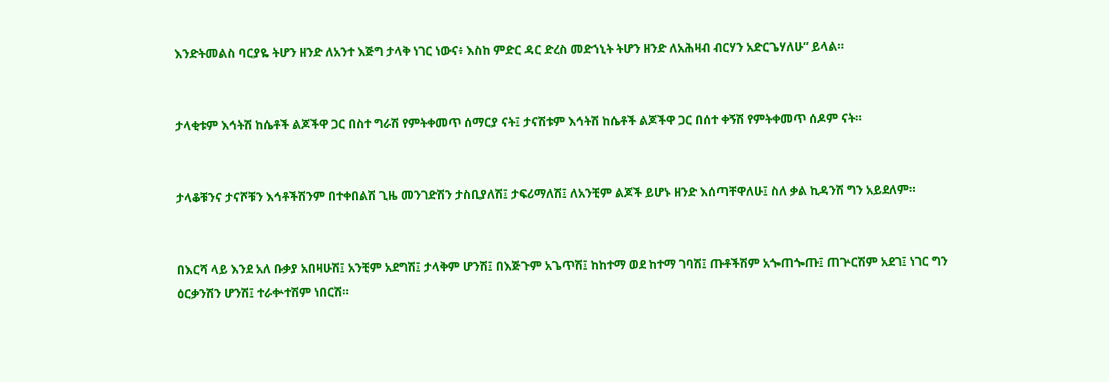እንድትመልስ ባርያዬ ትሆን ዘንድ ለአንተ እጅግ ታላቅ ነገር ነውና፥ እስከ ምድር ዳር ድረስ መድኀኒት ትሆን ዘንድ ለአሕዛብ ብርሃን አድርጌሃለሁ” ይላል።


ታላቂቱም እኅትሽ ከሴቶች ልጆችዋ ጋር በስተ ግራሽ የምትቀመጥ ሰማርያ ናት፤ ታናሽቱም እኅትሽ ከሴቶች ልጆችዋ ጋር በሰተ ቀኝሽ የምትቀመጥ ሰዶም ናት።


ታላቆቹንና ታናሾቹን እኅቶችሽንም በተቀበልሽ ጊዜ መንገድሽን ታስቢያለሽ፤ ታፍሪማለሽ፤ ለአንቺም ልጆች ይሆኑ ዘንድ እሰጣቸዋለሁ፤ ስለ ቃል ኪዳንሽ ግን አይደለም።


በእርሻ ላይ እንደ አለ ቡቃያ አበዛሁሽ፤ አንቺም አደግሽ፤ ታላቅም ሆንሽ፤ በእጅጉም አጌጥሽ፤ ከከተማ ወደ ከተማ ገባሽ፤ ጡቶችሽም አጐጠጐጡ፤ ጠጕርሽም አደገ፤ ነገር ግን ዕርቃንሽን ሆንሽ፤ ተራቍተሽም ነበርሽ።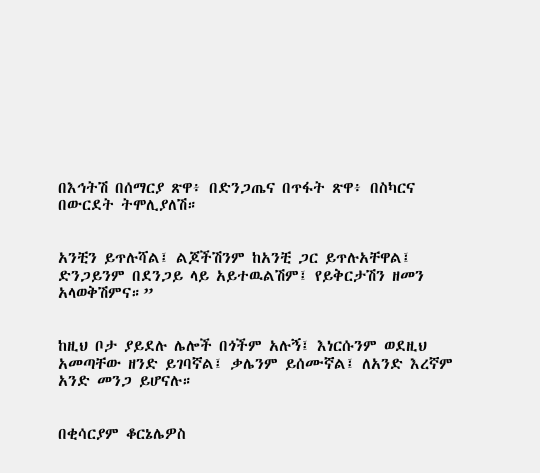በእኅትሽ በሰማርያ ጽዋ፥ በድንጋጤና በጥፋት ጽዋ፥ በስካርና በውርደት ትሞሊያለሽ።


አንቺን ይጥሉሻል፤ ልጆችሽንም ከአንቺ ጋር ይጥሉአቸዋል፤ ድንጋይንም በደንጋይ ላይ አይተዉልሽም፤ የይቅርታሽን ዘመን አላወቅሽምና።”


ከዚህ ቦታ ያይደሉ ሌሎች በጎችም አሉኝ፤ እነርሱንም ወደዚህ አመጣቸው ዘንድ ይገባኛል፤ ቃሌንም ይሰሙኛል፤ ለአንድ እረኛም አንድ መንጋ ይሆናሉ።


በቂሳርያም ቆርኔሌዎስ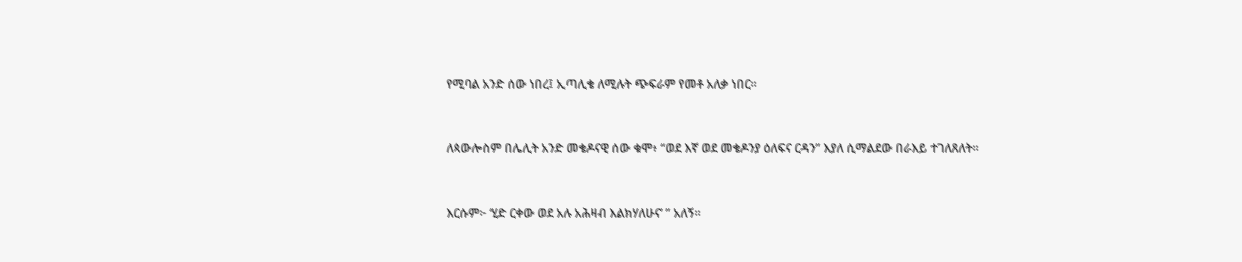የሚባል አንድ ሰው ነበረ፤ ኢጣሊቄ ለሚሉት ጭፍራም የመቶ አለቃ ነበር።


ለጳውሎስም በሌሊት አንድ መቄዶናዊ ሰው ቁሞ፥ “ወደ እኛ ወደ መቄዶንያ ዕለፍና ርዳን” እያለ ሲማልደው በራእይ ተገለጸለት።


እርሱም፦ ‘ሂድ ርቀው ወደ አሉ አሕዛብ እልክሃለሁና’ ” አለኝ።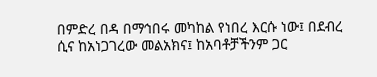በምድረ በዳ በማኅበሩ መካከል የነበረ እርሱ ነው፤ በደብረ ሲና ከአነጋገረው መልአክና፤ ከአባቶቻችንም ጋር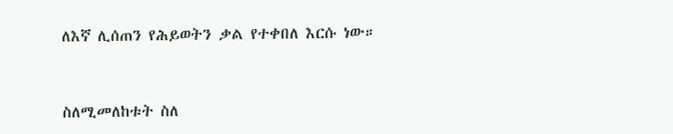ለእኛ ሊሰጠን የሕይወትን ቃል የተቀበለ እርሱ ነው።


ስለሚመለከቱት ስለ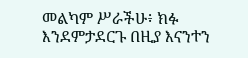መልካም ሥራችሁ፥ ክፉ እንደምታደርጉ በዚያ እናንተን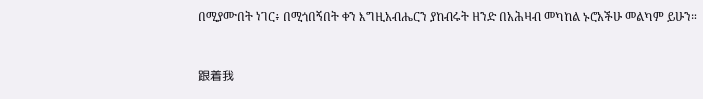በሚያሙበት ነገር፥ በሚጎበኝበት ቀን እግዚአብሔርን ያከብሩት ዘንድ በአሕዛብ መካከል ኑሮአችሁ መልካም ይሁን።


跟着我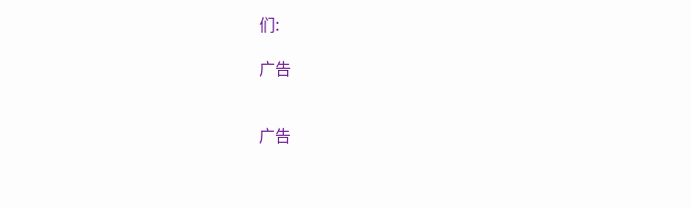们:

广告


广告